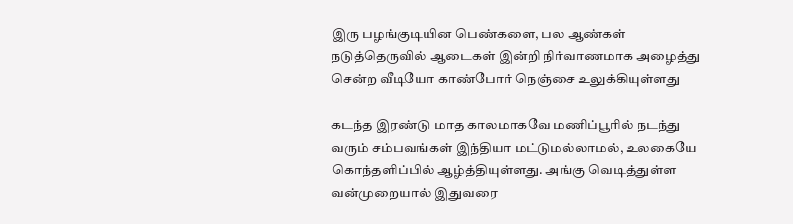இரு பழங்குடியின பெண்களை, பல ஆண்கள் நடுத்தெருவில் ஆடைகள் இன்றி நிர்வாணமாக அழைத்து சென்ற வீடியோ காண்போர் நெஞ்சை உலுக்கியுள்ளது

கடந்த இரண்டு மாத காலமாகவே மணிப்பூரில் நடந்து வரும் சம்பவங்கள் இந்தியா மட்டுமல்லாமல், உலகையே கொந்தளிப்பில் ஆழ்த்தியுள்ளது. அங்கு வெடித்துள்ள வன்முறையால் இதுவரை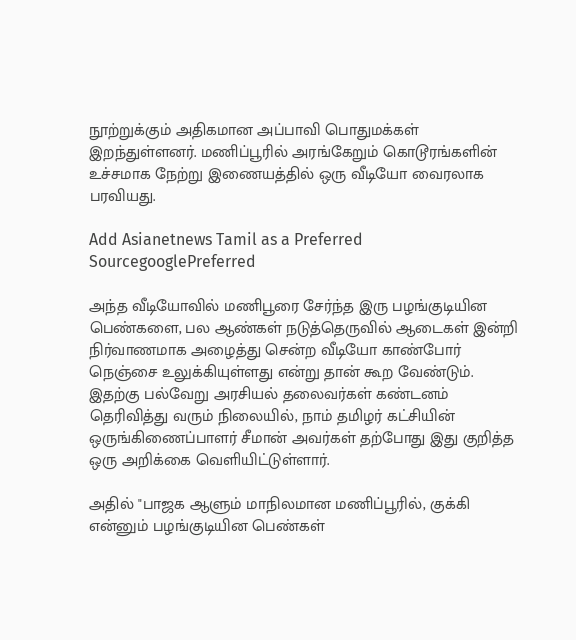நூற்றுக்கும் அதிகமான அப்பாவி பொதுமக்கள் இறந்துள்ளனர். மணிப்பூரில் அரங்கேறும் கொடூரங்களின் உச்சமாக நேற்று இணையத்தில் ஒரு வீடியோ வைரலாக பரவியது.

Add Asianetnews Tamil as a Preferred SourcegooglePreferred

அந்த வீடியோவில் மணிபூரை சேர்ந்த இரு பழங்குடியின பெண்களை, பல ஆண்கள் நடுத்தெருவில் ஆடைகள் இன்றி நிர்வாணமாக அழைத்து சென்ற வீடியோ காண்போர் நெஞ்சை உலுக்கியுள்ளது என்று தான் கூற வேண்டும். இதற்கு பல்வேறு அரசியல் தலைவர்கள் கண்டனம் தெரிவித்து வரும் நிலையில், நாம் தமிழர் கட்சியின் ஒருங்கிணைப்பாளர் சீமான் அவர்கள் தற்போது இது குறித்த ஒரு அறிக்கை வெளியிட்டுள்ளார்.

அதில் "பாஜக ஆளும் மாநிலமான மணிப்பூரில், குக்கி என்னும் பழங்குடியின பெண்கள்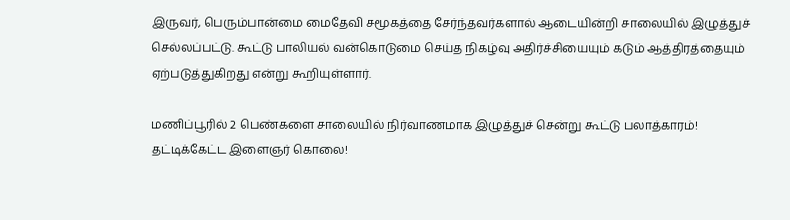இருவர், பெரும்பான்மை மைதேவி சமூகத்தை சேர்ந்தவர்களால் ஆடையின்றி சாலையில் இழுத்துச் செல்லப்பட்டு. கூட்டு பாலியல் வன்கொடுமை செய்த நிகழ்வு அதிர்ச்சியையும் கடும் ஆத்திரத்தையும் ஏற்படுத்துகிறது என்று கூறியுள்ளார்.

மணிப்பூரில் 2 பெண்களை சாலையில் நிர்வாணமாக இழுத்துச் சென்று கூட்டு பலாத்காரம்! தட்டிக்கேட்ட இளைஞர் கொலை!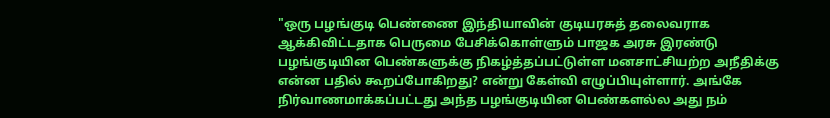"ஒரு பழங்குடி பெண்ணை இந்தியாவின் குடியரசுத் தலைவராக ஆக்கிவிட்டதாக பெருமை பேசிக்கொள்ளும் பாஜக அரசு இரண்டு பழங்குடியின பெண்களுக்கு நிகழ்த்தப்பட்டுள்ள மனசாட்சியற்ற அநீதிக்கு என்ன பதில் கூறப்போகிறது? என்று கேள்வி எழுப்பியுள்ளார். அங்கே நிர்வாணமாக்கப்பட்டது அந்த பழங்குடியின பெண்களல்ல அது நம்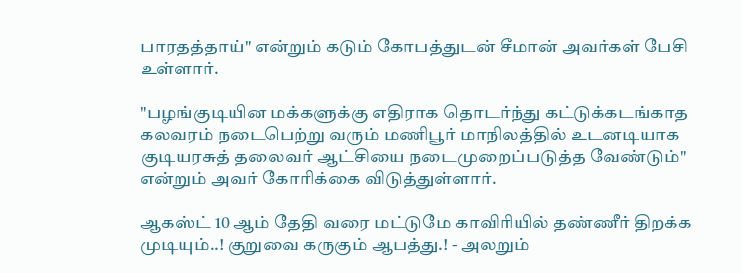பாரதத்தாய்" என்றும் கடும் கோபத்துடன் சீமான் அவர்கள் பேசி உள்ளார்.

"பழங்குடியின மக்களுக்கு எதிராக தொடர்ந்து கட்டுக்கடங்காத கலவரம் நடைபெற்று வரும் மணிபூர் மாநிலத்தில் உடனடியாக குடியரசுத் தலைவர் ஆட்சியை நடைமுறைப்படுத்த வேண்டும்" என்றும் அவர் கோரிக்கை விடுத்துள்ளார்.

ஆகஸ்ட் 10 ஆம் தேதி வரை மட்டுமே காவிரியில் தண்ணீர் திறக்க முடியும்..! குறுவை கருகும் ஆபத்து.! - அலறும்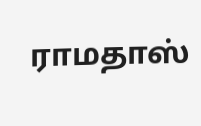ராமதாஸ்